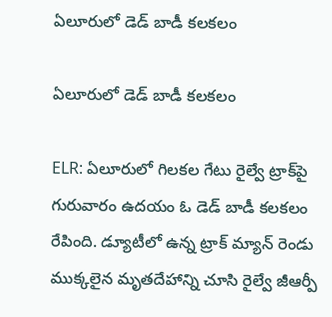ఏలూరులో డెడ్ బాడీ కలకలం

ఏలూరులో డెడ్ బాడీ కలకలం

ELR: ఏలూరులో గిలకల గేటు రైల్వే ట్రాక్‌పై గురువారం ఉదయం ఓ డెడ్ బాడీ కలకలం రేపింది. డ్యూటీలో ఉన్న ట్రాక్ మ్యాన్ రెండు ముక్కలైన మృతదేహాన్ని చూసి రైల్వే జీఆర్పీ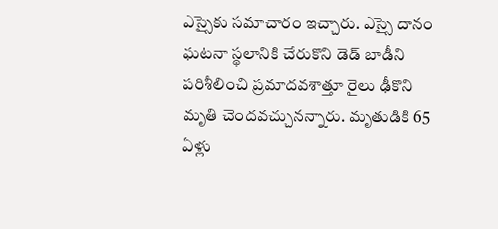ఎస్సైకు సమాచారం ఇచ్చారు. ఎస్సై దానం ఘటనా స్థలానికి చేరుకొని డెడ్ బాడీని పరిశీలించి ప్రమాదవశాత్తూ రైలు ఢీకొని మృతి చెందవచ్చునన్నారు. మృతుడికి 65 ఏళ్లు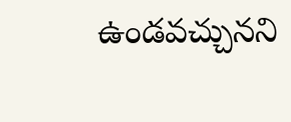ఉండవచ్చునని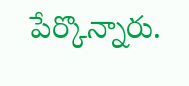పేర్కొన్నారు.